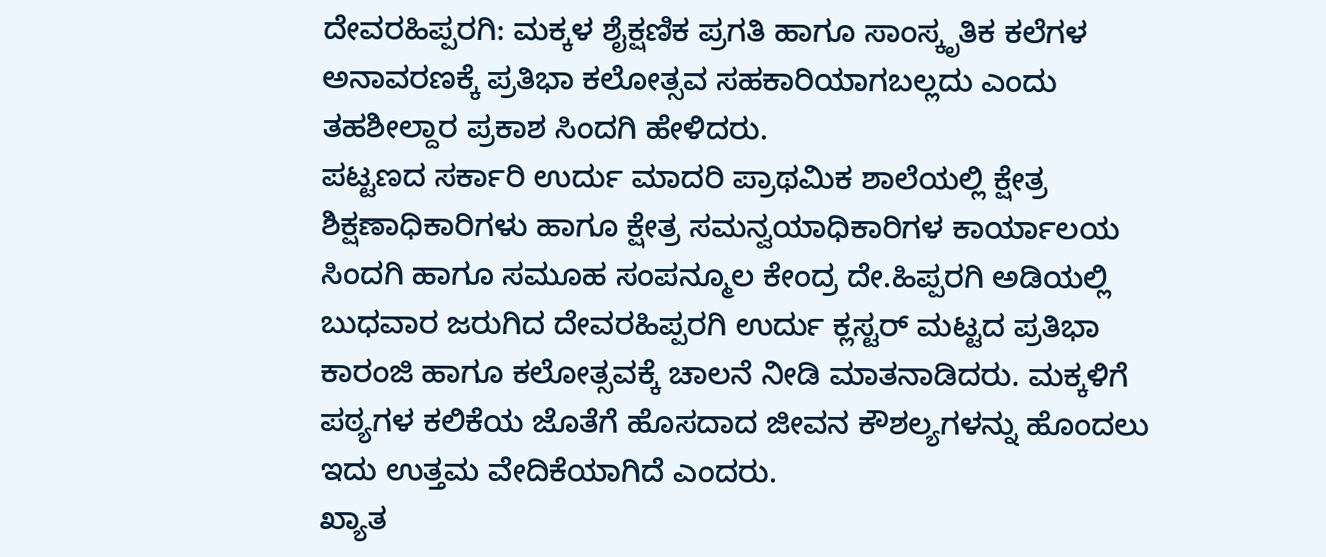ದೇವರಹಿಪ್ಪರಗಿ: ಮಕ್ಕಳ ಶೈಕ್ಷಣಿಕ ಪ್ರಗತಿ ಹಾಗೂ ಸಾಂಸ್ಕೃತಿಕ ಕಲೆಗಳ ಅನಾವರಣಕ್ಕೆ ಪ್ರತಿಭಾ ಕಲೋತ್ಸವ ಸಹಕಾರಿಯಾಗಬಲ್ಲದು ಎಂದು ತಹಶೀಲ್ದಾರ ಪ್ರಕಾಶ ಸಿಂದಗಿ ಹೇಳಿದರು.
ಪಟ್ಟಣದ ಸರ್ಕಾರಿ ಉರ್ದು ಮಾದರಿ ಪ್ರಾಥಮಿಕ ಶಾಲೆಯಲ್ಲಿ ಕ್ಷೇತ್ರ ಶಿಕ್ಷಣಾಧಿಕಾರಿಗಳು ಹಾಗೂ ಕ್ಷೇತ್ರ ಸಮನ್ವಯಾಧಿಕಾರಿಗಳ ಕಾರ್ಯಾಲಯ ಸಿಂದಗಿ ಹಾಗೂ ಸಮೂಹ ಸಂಪನ್ಮೂಲ ಕೇಂದ್ರ ದೇ.ಹಿಪ್ಪರಗಿ ಅಡಿಯಲ್ಲಿ ಬುಧವಾರ ಜರುಗಿದ ದೇವರಹಿಪ್ಪರಗಿ ಉರ್ದು ಕ್ಲಸ್ಟರ್ ಮಟ್ಟದ ಪ್ರತಿಭಾ ಕಾರಂಜಿ ಹಾಗೂ ಕಲೋತ್ಸವಕ್ಕೆ ಚಾಲನೆ ನೀಡಿ ಮಾತನಾಡಿದರು. ಮಕ್ಕಳಿಗೆ ಪಠ್ಯಗಳ ಕಲಿಕೆಯ ಜೊತೆಗೆ ಹೊಸದಾದ ಜೀವನ ಕೌಶಲ್ಯಗಳನ್ನು ಹೊಂದಲು ಇದು ಉತ್ತಮ ವೇದಿಕೆಯಾಗಿದೆ ಎಂದರು.
ಖ್ಯಾತ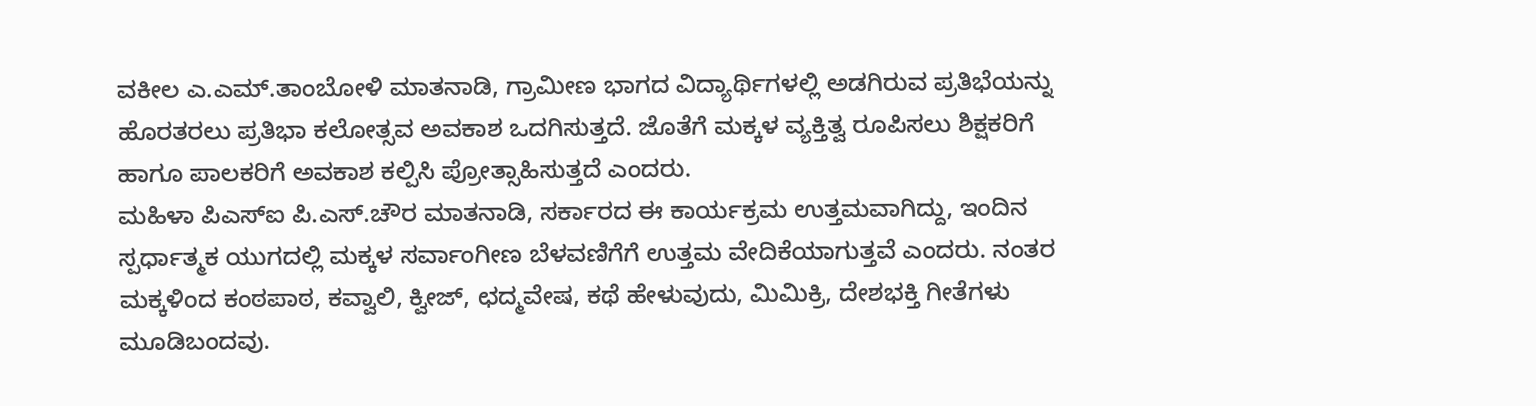ವಕೀಲ ಎ.ಎಮ್.ತಾಂಬೋಳಿ ಮಾತನಾಡಿ, ಗ್ರಾಮೀಣ ಭಾಗದ ವಿದ್ಯಾರ್ಥಿಗಳಲ್ಲಿ ಅಡಗಿರುವ ಪ್ರತಿಭೆಯನ್ನು ಹೊರತರಲು ಪ್ರತಿಭಾ ಕಲೋತ್ಸವ ಅವಕಾಶ ಒದಗಿಸುತ್ತದೆ. ಜೊತೆಗೆ ಮಕ್ಕಳ ವ್ಯಕ್ತಿತ್ವ ರೂಪಿಸಲು ಶಿಕ್ಷಕರಿಗೆ ಹಾಗೂ ಪಾಲಕರಿಗೆ ಅವಕಾಶ ಕಲ್ಪಿಸಿ ಪ್ರೋತ್ಸಾಹಿಸುತ್ತದೆ ಎಂದರು.
ಮಹಿಳಾ ಪಿಎಸ್ಐ ಪಿ.ಎಸ್.ಚೌರ ಮಾತನಾಡಿ, ಸರ್ಕಾರದ ಈ ಕಾರ್ಯಕ್ರಮ ಉತ್ತಮವಾಗಿದ್ದು, ಇಂದಿನ ಸ್ಪರ್ಧಾತ್ಮಕ ಯುಗದಲ್ಲಿ ಮಕ್ಕಳ ಸರ್ವಾಂಗೀಣ ಬೆಳವಣಿಗೆಗೆ ಉತ್ತಮ ವೇದಿಕೆಯಾಗುತ್ತವೆ ಎಂದರು. ನಂತರ ಮಕ್ಕಳಿಂದ ಕಂಠಪಾಠ, ಕವ್ವಾಲಿ, ಕ್ವೀಜ್, ಛದ್ಮವೇಷ, ಕಥೆ ಹೇಳುವುದು, ಮಿಮಿಕ್ರಿ, ದೇಶಭಕ್ತಿ ಗೀತೆಗಳು ಮೂಡಿಬಂದವು.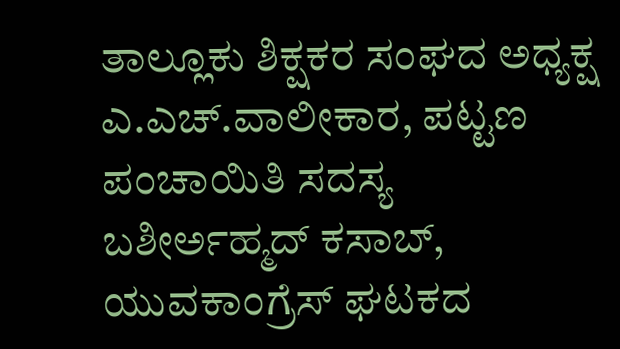ತಾಲ್ಲೂಕು ಶಿಕ್ಷಕರ ಸಂಘದ ಅಧ್ಯಕ್ಷ ಎ.ಎಚ್.ವಾಲೀಕಾರ, ಪಟ್ಟಣ ಪಂಚಾಯಿತಿ ಸದಸ್ಯ ಬಶೀರ್ಅಹ್ಮದ್ ಕಸಾಬ್, ಯುವಕಾಂಗ್ರೆಸ್ ಘಟಕದ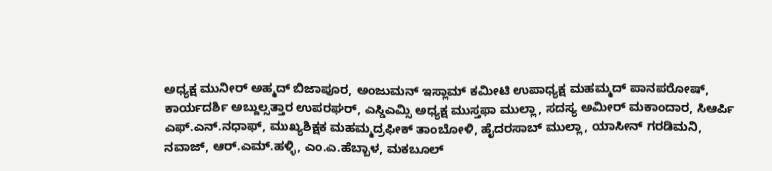ಅಧ್ಯಕ್ಷ ಮುನೀರ್ ಅಹ್ಮದ್ ಬಿಜಾಪೂರ, ಅಂಜುಮನ್ ಇಸ್ಲಾಮ್ ಕಮೀಟಿ ಉಪಾಧ್ಯಕ್ಷ ಮಹಮ್ಮದ್ ಪಾನಪರೋಷ್, ಕಾರ್ಯದರ್ಶಿ ಅಬ್ದುಲ್ಸತ್ತಾರ ಉಪರಘರ್, ಎಸ್ಡಿಎಮ್ಸಿ ಅಧ್ಯಕ್ಷ ಮುಸ್ತಫಾ ಮುಲ್ಲಾ, ಸದಸ್ಯ ಅಮೀರ್ ಮಕಾಂದಾರ, ಸಿಆರ್ಪಿ ಎಫ್.ಎನ್.ನಧಾಫ್, ಮುಖ್ಯಶಿಕ್ಷಕ ಮಹಮ್ಮದ್ರಫೀಕ್ ತಾಂಬೋಳಿ, ಹೈದರಸಾಬ್ ಮುಲ್ಲಾ, ಯಾಸೀನ್ ಗರಡಿಮನಿ, ನವಾಜ್, ಆರ್.ಎಮ್.ಹಳ್ಳಿ, ಎಂ.ಎ.ಹೆಬ್ಬಾಳ, ಮಕಬೂಲ್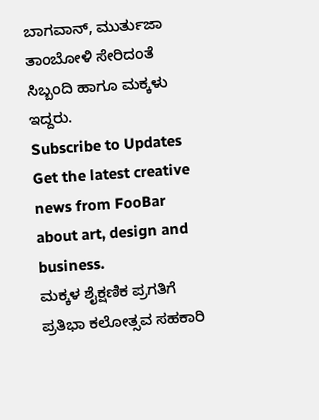ಬಾಗವಾನ್, ಮುರ್ತುಜಾ ತಾಂಬೋಳಿ ಸೇರಿದಂತೆ ಸಿಬ್ಬಂದಿ ಹಾಗೂ ಮಕ್ಕಳು ಇದ್ದರು.
Subscribe to Updates
Get the latest creative news from FooBar about art, design and business.
ಮಕ್ಕಳ ಶೈಕ್ಷಣಿಕ ಪ್ರಗತಿಗೆ ಪ್ರತಿಭಾ ಕಲೋತ್ಸವ ಸಹಕಾರಿ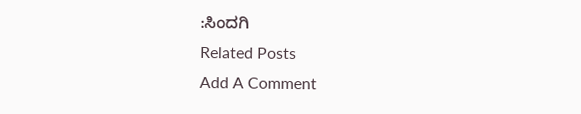:ಸಿಂದಗಿ
Related Posts
Add A Comment